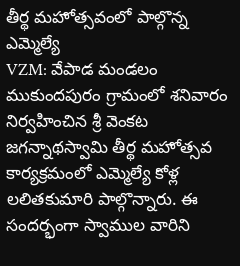తీర్థ మహోత్సవంలో పాల్గొన్న ఎమ్మెల్యే
VZM: వేపాడ మండలం ముకుందపురం గ్రామంలో శనివారం నిర్వహించిన శ్రీ వెంకట జగన్నాథస్వామి తీర్థ మహోత్సవ కార్యక్రమంలో ఎమ్మెల్యే కోళ్ల లలితకుమారి పాల్గొన్నారు. ఈ సందర్భంగా స్వాముల వారిని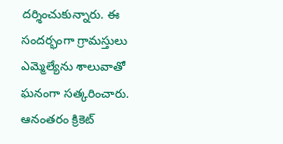దర్శించుకున్నారు. ఈ సందర్భంగా గ్రామస్తులు ఎమ్మెల్యేను శాలువాతో ఘనంగా సత్కరించారు. ఆనంతరం క్రికెట్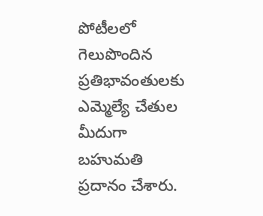పోటీలలో గెలుపొందిన ప్రతిభావంతులకు ఎమ్మెల్యే చేతుల మీదుగా బహుమతి ప్రదానం చేశారు.